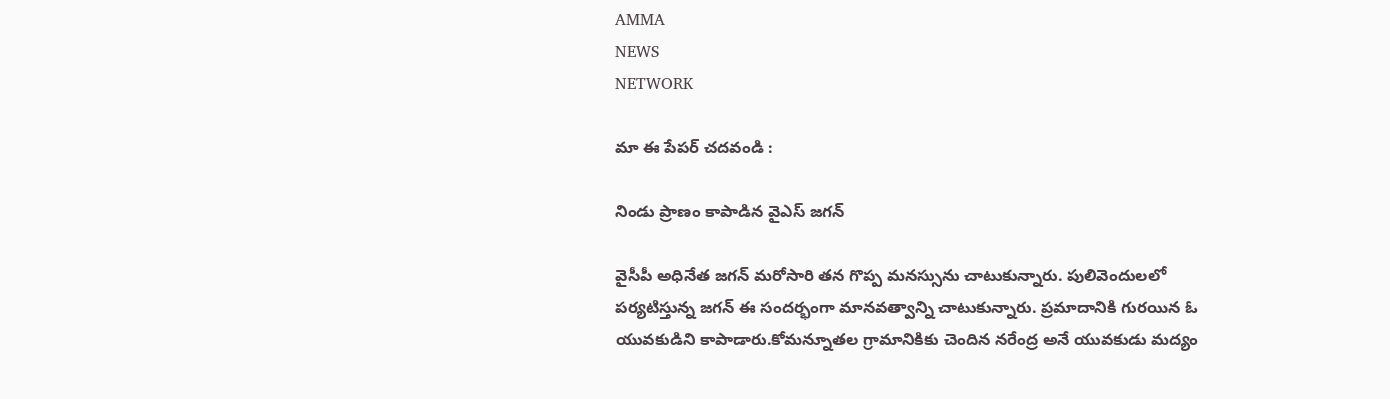AMMA
NEWS
NETWORK

మా ఈ పేపర్ చదవండి :

నిండు ప్రాణం కాపాడిన వైఎస్‌ జగన్

వైసీపీ అధినేత జగన్ మరోసారి తన గొప్ప మనస్సును చాటుకున్నారు. పులివెందులలో పర్యటిస్తున్న జగన్‌ ఈ సందర్భంగా మానవత్వాన్ని చాటుకున్నారు. ప్రమాదానికి గురయిన ఓ యువకుడిని కాపాడారు.కోమన్నూతల గ్రామానికికు చెందిన నరేంద్ర అనే యువకుడు మద్యం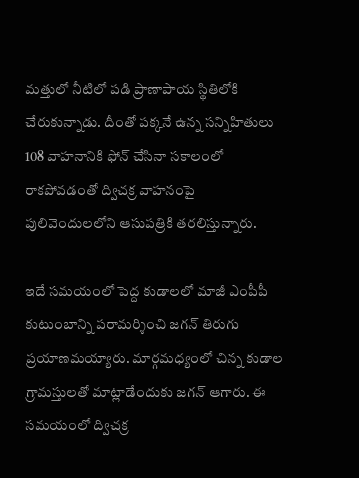మత్తులో నీటిలో పడి ప్రాణాపాయ స్థితిలోకి చేరుకున్నాడు. దీంతో పక్కనే ఉన్న సన్నిహితులు 108 వాహనానికి ఫోన్‌ చేసినా సకాలంలో రాకపోవడంతో ద్విచక్ర వాహనంపై పులివెందులలోని ఆసుపత్రికి తరలిస్తున్నారు.

ఇదే సమయంలో పెద్ద కుడాలలో మాజీ ఎంపీపీ కుటుంబాన్ని పరామర్శించి జగన్‌ తిరుగు ప్రయాణమయ్యారు. మార్గమధ్యంలో చిన్న కుడాల గ్రామస్తులతో మాట్లాడేందుకు జగన్ ఆగారు. ఈ సమయంలో ద్విచక్ర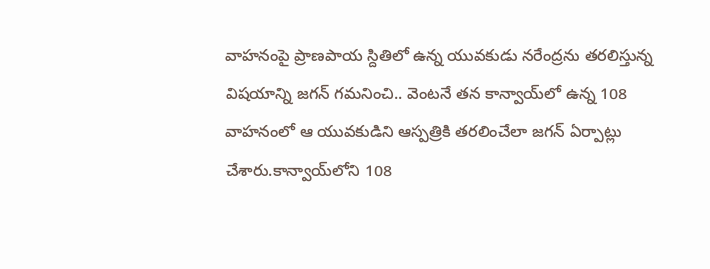వాహనంపై ప్రాణపాయ స్దితిలో ఉన్న యువకుడు నరేంద్రను తరలిస్తున్న విషయాన్ని జగన్‌ గమనించి.. వెంటనే తన కాన్వాయ్‌లో ఉన్న 108 వాహనంలో ఆ యువకుడిని ఆస్పత్రికి తరలించేలా జగన్‌ ఏర్పాట్లు చేశారు.కాన్వాయ్‌లోని 108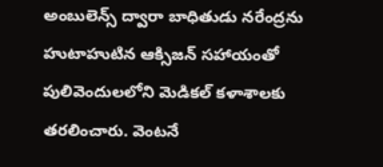అంబులెన్స్‌ ద్వారా బాధితుడు నరేంద్రను హుటాహుటిన ఆక్సిజన్‌ సహాయంతో పులివెందులలోని మెడికల్‌ కళాశాలకు తరలించారు. వెంటనే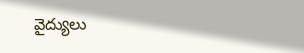వైద్యులు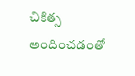చికిత్స అందించడంతో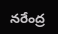నరేంద్ర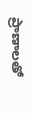ప్రాణాలతో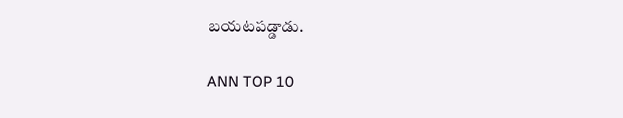బయటపడ్డాడు.

ANN TOP 10